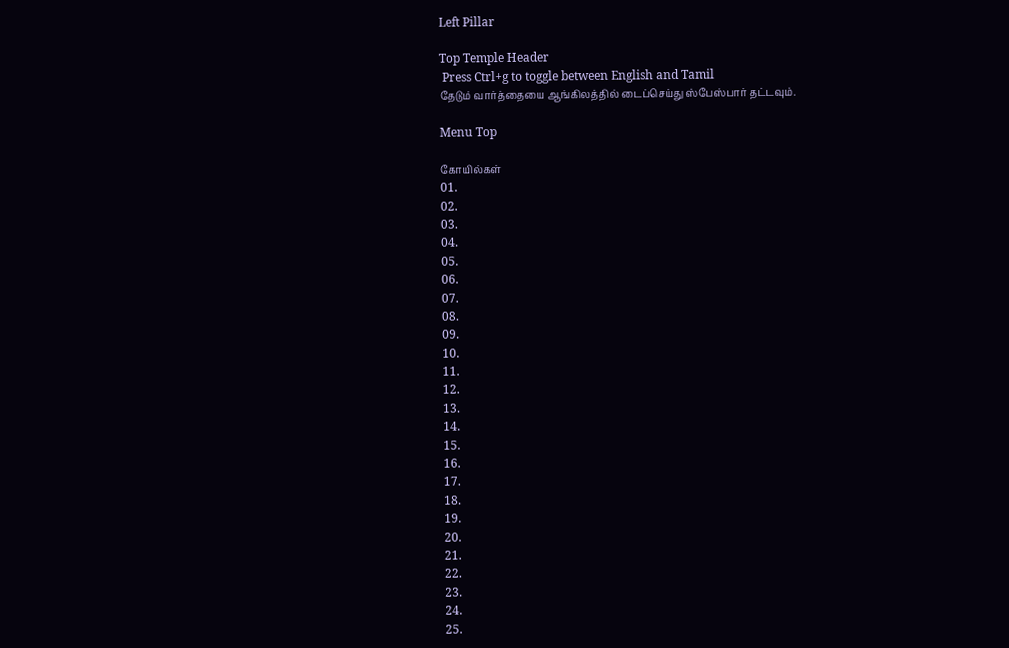Left Pillar

Top Temple Header
 Press Ctrl+g to toggle between English and Tamil
தேடும் வார்த்தையை ஆங்கிலத்தில் டைப்செய்து ஸ்பேஸ்பார் தட்டவும்.

Menu Top

கோயில்கள்
01.
02.
03.
04.
05.
06.
07.
08.
09.
10.
11.
12.
13.
14.
15.
16.
17.
18.
19.
20.
21.
22.
23.
24.
25.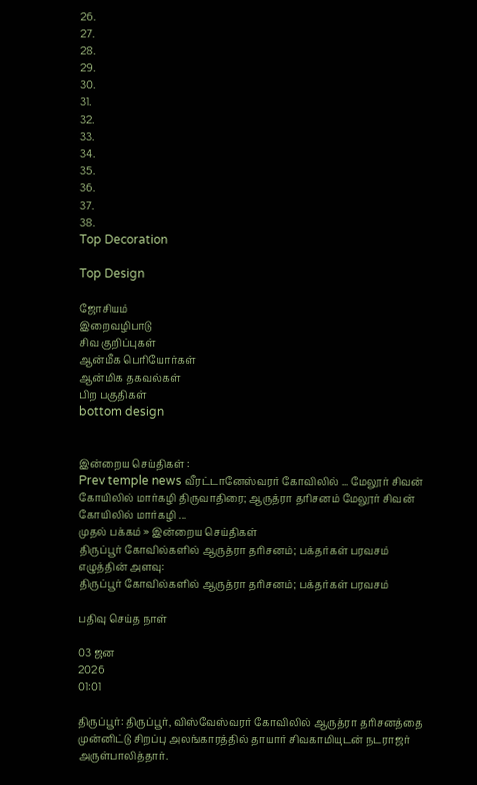26.
27.
28.
29.
30.
31.
32.
33.
34.
35.
36.
37.
38.
Top Decoration

Top Design

ஜோசியம்
இறைவழிபாடு
சிவ குறிப்புகள்
ஆன்மீக பெரியோர்கள்
ஆன்மிக தகவல்கள்
பிற பகுதிகள்
bottom design


இன்றைய செய்திகள் :
Prev temple news வீரட்டானேஸ்வரர் கோவிலில் ... மேலூர் சிவன் கோயிலில் மார்கழி திருவாதிரை; ஆருத்ரா தரிசனம் மேலூர் சிவன் கோயிலில் மார்கழி ...
முதல் பக்கம் » இன்றைய செய்திகள்
திருப்பூர் கோவில்களில் ஆருத்ரா தரிசனம்; பக்தர்கள் பரவசம்
எழுத்தின் அளவு:
திருப்பூர் கோவில்களில் ஆருத்ரா தரிசனம்; பக்தர்கள் பரவசம்

பதிவு செய்த நாள்

03 ஜன
2026
01:01

திருப்பூர்: திருப்பூர், விஸ்வேஸ்வரர் கோவிலில் ஆருத்ரா தரிசனத்தை முன்னிட்டு சிறப்பு அலங்காரத்தில் தாயார் சிவகாமியுடன் நடராஜர் அருள்பாலித்தார்.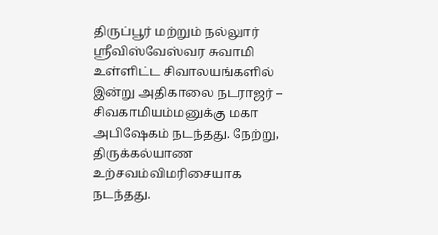திருப்பூர் மற்றும் நல்லுார் ஸ்ரீவிஸ்வேஸ்வர சுவாமி உள்ளிட்ட சிவாலயங்களில் இன்று அதிகாலை நடராஜர் – சிவகாமியம்மனுக்கு மகா அபிஷேகம் நடந்தது. நேற்று, திருக்கல்யாண உற்சவம்விமரிசையாக நடந்தது.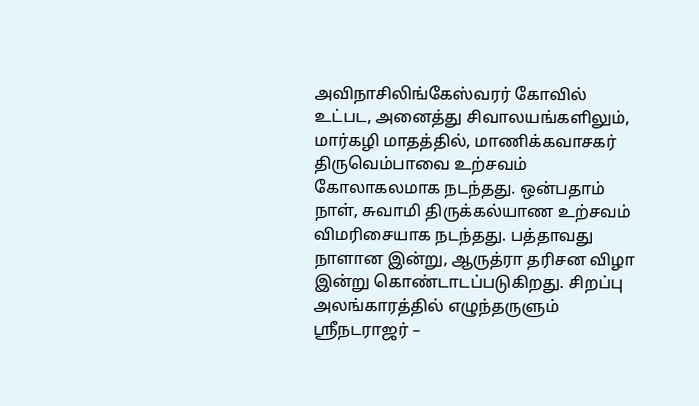அவிநாசிலிங்கேஸ்வரர் கோவில் உட்பட, அனைத்து சிவாலயங்களிலும், மார்கழி மாதத்தில், மாணிக்கவாசகர் திருவெம்பாவை உற்சவம் கோலாகலமாக நடந்தது. ஒன்பதாம் நாள், சுவாமி திருக்கல்யாண உற்சவம் விமரிசையாக நடந்தது. பத்தாவது நாளான இன்று, ஆருத்ரா தரிசன விழா இன்று கொண்டாடப்படுகிறது. சிறப்பு அலங்காரத்தில் எழுந்தருளும் ஸ்ரீநடராஜர் –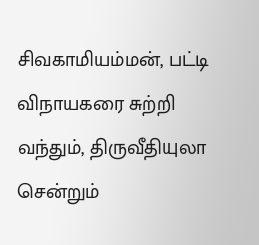சிவகாமியம்மன், பட்டி விநாயகரை சுற்றி வந்தும், திருவீதியுலா சென்றும்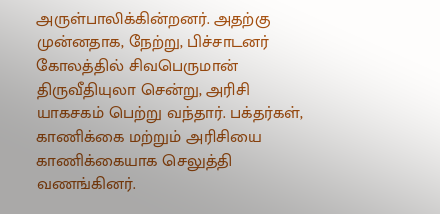அருள்பாலிக்கின்றனர். அதற்கு முன்னதாக, நேற்று, பிச்சாடனர் கோலத்தில் சிவபெருமான் திருவீதியுலா சென்று, அரிசி யாகசகம் பெற்று வந்தார். பக்தர்கள், காணிக்கை மற்றும் அரிசியை காணிக்கையாக செலுத்தி வணங்கினர்.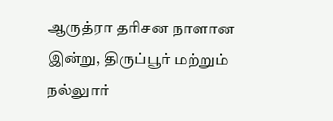ஆருத்ரா தரிசன நாளான இன்று, திருப்பூர் மற்றும் நல்லுார்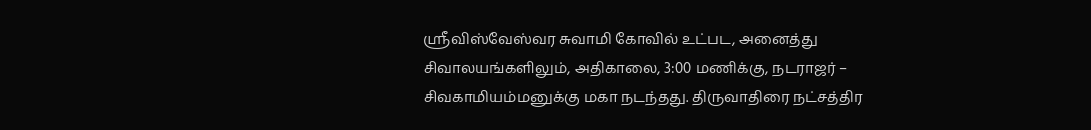ஸ்ரீவிஸ்வேஸ்வர சுவாமி கோவில் உட்பட, அனைத்து சிவாலயங்களிலும், அதிகாலை, 3:00 மணிக்கு, நடராஜர் – சிவகாமியம்மனுக்கு மகா நடந்தது. திருவாதிரை நட்சத்திர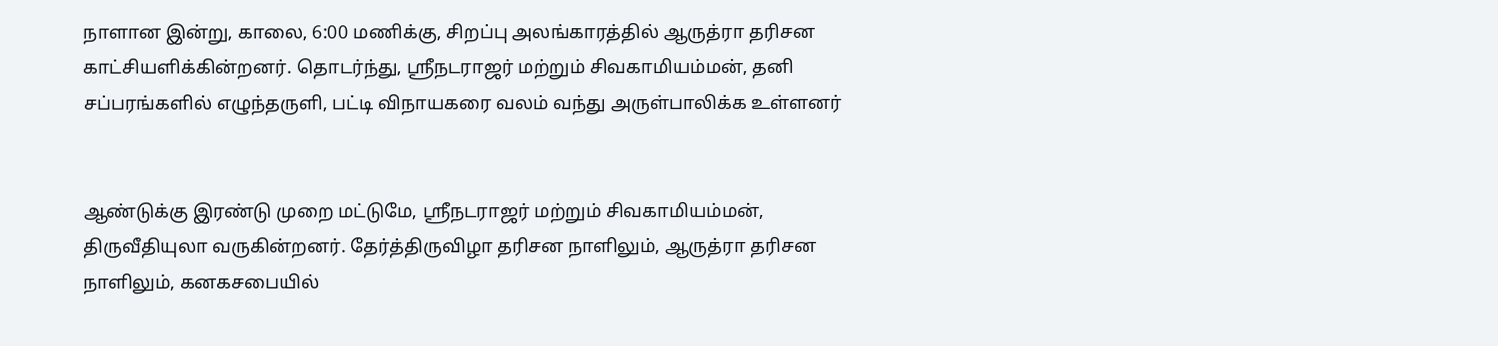நாளான இன்று, காலை, 6:00 மணிக்கு, சிறப்பு அலங்காரத்தில் ஆருத்ரா தரிசன காட்சியளிக்கின்றனர். தொடர்ந்து, ஸ்ரீநடராஜர் மற்றும் சிவகாமியம்மன், தனி சப்பரங்களில் எழுந்தருளி, பட்டி விநாயகரை வலம் வந்து அருள்பாலிக்க உள்ளனர்


ஆண்டுக்கு இரண்டு முறை மட்டுமே, ஸ்ரீநடராஜர் மற்றும் சிவகாமியம்மன், திருவீதியுலா வருகின்றனர். தேர்த்திருவிழா தரிசன நாளிலும், ஆருத்ரா தரிசன நாளிலும், கனகசபையில்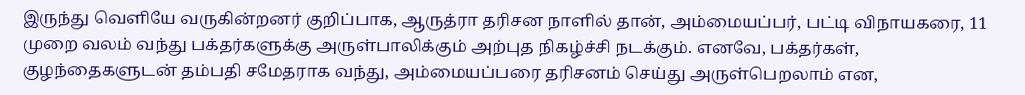இருந்து வெளியே வருகின்றனர் குறிப்பாக, ஆருத்ரா தரிசன நாளில் தான், அம்மையப்பர், பட்டி விநாயகரை, 11 முறை வலம் வந்து பக்தர்களுக்கு அருள்பாலிக்கும் அற்புத நிகழ்ச்சி நடக்கும். எனவே, பக்தர்கள், குழந்தைகளுடன் தம்பதி சமேதராக வந்து, அம்மையப்பரை தரிசனம் செய்து அருள்பெறலாம் என,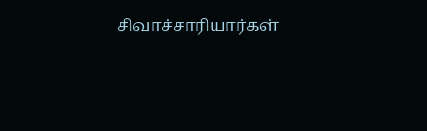சிவாச்சாரியார்கள்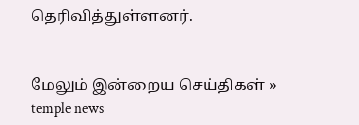தெரிவித்துள்ளனர்.


மேலும் இன்றைய செய்திகள் »
temple news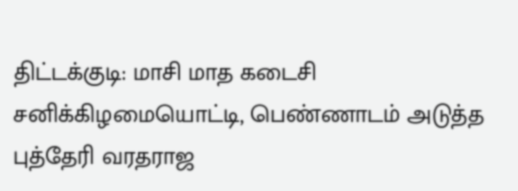திட்டக்குடி: மாசி மாத கடைசி சனிக்கிழமையொட்டி, பெண்ணாடம் அடுத்த புத்தேரி வரதராஜ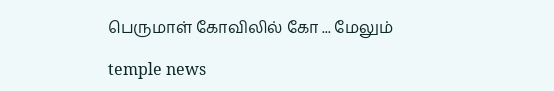பெருமாள் கோவிலில் கோ ... மேலும்

temple news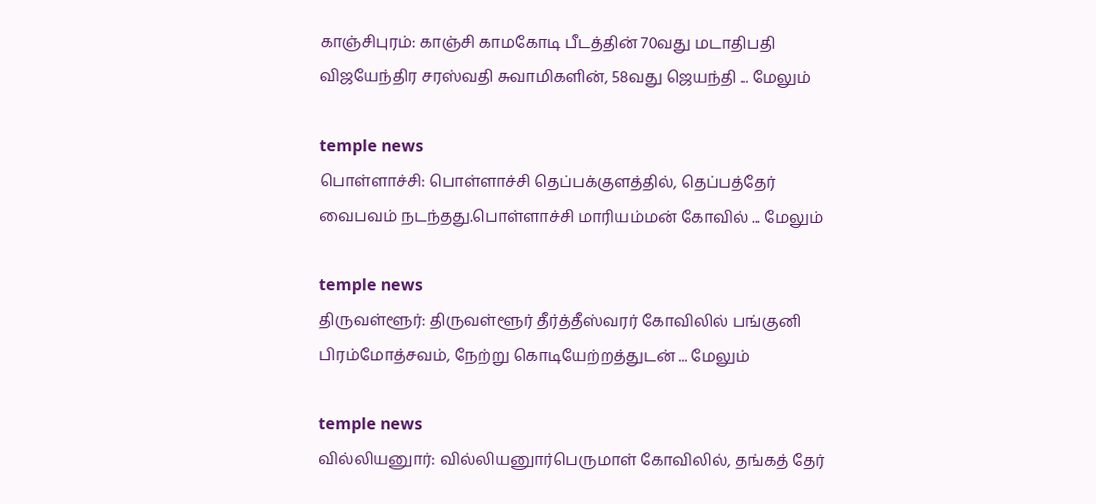காஞ்சிபுரம்: காஞ்சி காமகோடி பீடத்தின் 70வது மடாதிபதி விஜயேந்திர சரஸ்வதி சுவாமிகளின், 58வது ஜெயந்தி ... மேலும்

temple news
பொள்ளாச்சி: பொள்ளாச்சி தெப்பக்குளத்தில், தெப்பத்தேர் வைபவம் நடந்தது.பொள்ளாச்சி மாரியம்மன் கோவில் ... மேலும்

temple news
திருவள்ளூர்: திருவள்ளூர் தீர்த்தீஸ்வரர் கோவிலில் பங்குனி பிரம்மோத்சவம், நேற்று கொடியேற்றத்துடன் ... மேலும்

temple news
வில்லியனுார்: வில்லியனுார்பெருமாள் கோவிலில், தங்கத் தேர்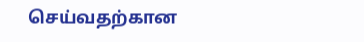செய்வதற்கான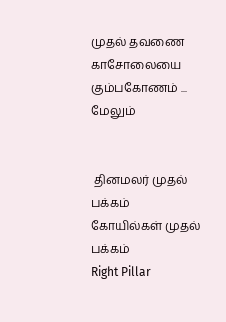முதல் தவணை காசோலையை கும்பகோணம் ... மேலும்


 தினமலர் முதல் பக்கம்   கோயில்கள் முதல் பக்கம்
Right Pillar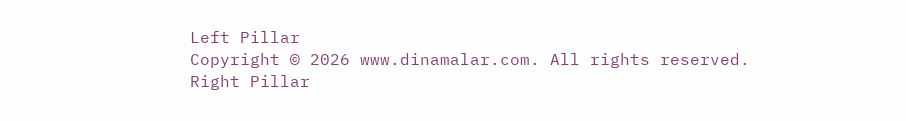Left Pillar
Copyright © 2026 www.dinamalar.com. All rights reserved.
Right Pillar